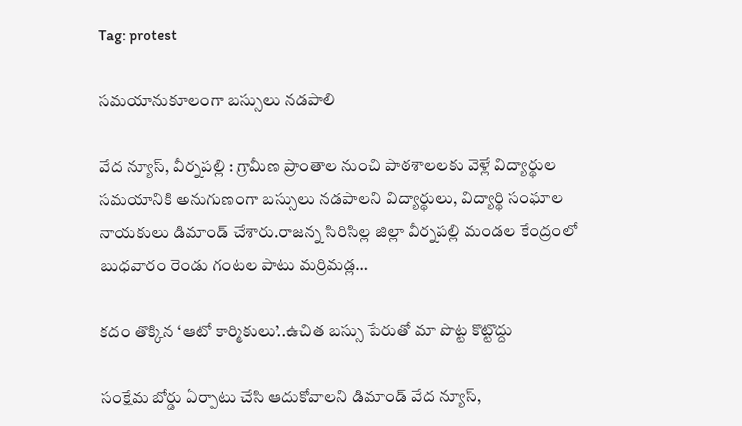Tag: protest

సమయానుకూలంగా బస్సులు నడపాలి

వేద న్యూస్, వీర్నపల్లి : గ్రామీణ ప్రాంతాల నుంచి పాఠశాలలకు వెళ్లే విద్యార్థుల సమయానికి అనుగుణంగా బస్సులు నడపాలని విద్యార్థులు, విద్యార్థి సంఘాల నాయకులు డిమాండ్‌ చేశారు.రాజన్న సిరిసిల్ల జిల్లా వీర్నపల్లి మండల కేంద్రంలో బుధవారం రెండు గంటల పాటు మర్రిమడ్ల…

కదం తొక్కిన ‘ఆటో కార్మికులు’..ఉచిత బస్సు పేరుతో మా పొట్ట కొట్టొద్దు

సంక్షేమ బోర్డు ఏర్పాటు చేసి ఆదుకోవాలని డిమాండ్ వేద న్యూస్,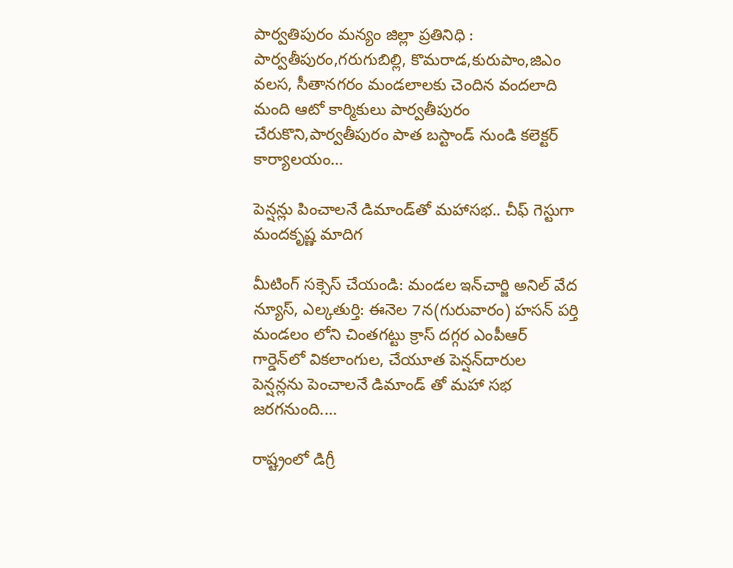పార్వతిపురం మన్యం జిల్లా ప్రతినిధి : పార్వతీపురం,గరుగుబిల్లి, కొమరాడ,కురుపాం,జిఎం వలస, సీతానగరం మండలాలకు చెందిన వందలాది మంది ఆటో కార్మికులు పార్వతీపురం చేరుకొని,పార్వతీపురం పాత బస్టాండ్ నుండి కలెక్టర్ కార్యాలయం…

పెన్షన్లు పించాలనే డిమాండ్‌తో మహాసభ.. చీఫ్ గెస్టుగా మందకృష్ణ మాదిగ

మీటింగ్ సక్సెస్ చేయండి: మండల ఇన్‌చార్జి అనిల్ వేద న్యూస్, ఎల్కతుర్తి: ఈనెల 7న(గురువారం) హసన్ పర్తి మండలం లోని చింతగట్టు క్రాస్ దగ్గర ఎంపీఆర్ గార్డెన్‌లో వికలాంగుల, చేయూత పెన్షన్‌దారుల పెన్షన్లను పెంచాలనే డిమాండ్ తో మహా సభ జరగనుంది.…

రాష్ట్రంలో డిగ్రీ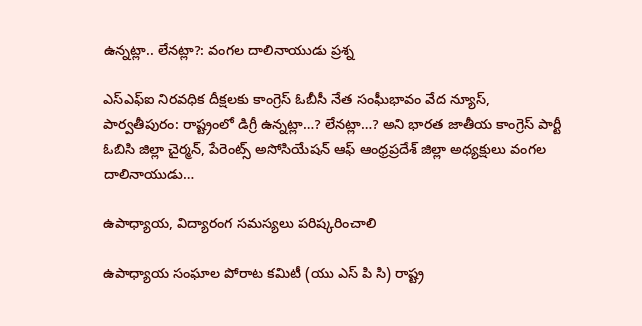ఉన్నట్లా.. లేనట్లా?: వంగల దాలినాయుడు ప్రశ్న

ఎస్ఎఫ్ఐ నిరవధిక దీక్షలకు కాంగ్రెస్ ఓబీసీ నేత సంఘీభావం వేద న్యూస్, పార్వతీపురం: రాష్ట్రంలో డిగ్రీ ఉన్నట్లా…? లేనట్లా…? అని భారత జాతీయ కాంగ్రెస్ పార్టీ ఓబిసి జిల్లా చైర్మన్, పేరెంట్స్ అసోసియేషన్ ఆఫ్ ఆంధ్రప్రదేశ్ జిల్లా అధ్యక్షులు వంగల దాలినాయుడు…

ఉపాధ్యాయ, విద్యారంగ సమస్యలు పరిష్కరించాలి

ఉపాధ్యాయ సంఘాల పోరాట కమిటీ (యు ఎస్ పి సి) రాష్ట్ర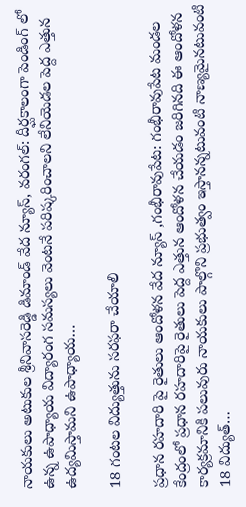నాయకులు అటుకుల శ్రీనివాసరెడ్డి డిమాండ్ వేద న్యూస్, వరంగల్: దీర్ఘకాలంగా పెండింగ్ లో ఉన్న ఉపాధ్యాయ విద్యారంగ సమస్యలు వెంటనే పరిష్కరించాలని లేనియెడల పెద్ద ఎత్తున ఉద్యమిస్తామని ఉపాధ్యాయ…

18 గంటల విద్యుత్తును సరఫరా చేయాలి

ప్రధాన రహదారి పై రైతులు ఆందోళన వేద న్యూస్ ,గంభీరావుపేట: గంభీరావుపేట మండల కేంద్రంలో ప్రధాన రహదారిపై రైతులు పెద్ద ఎత్తున ఆందోళన చేయడం జరిగినది ఈ ఆందోళన కార్యక్రమానికి పలువురు నాయకులు పాల్గొని ప్రభుత్వం ఇస్తానన్నటువంటి నాణ్యమైనటువంటి 18 విద్యుత్…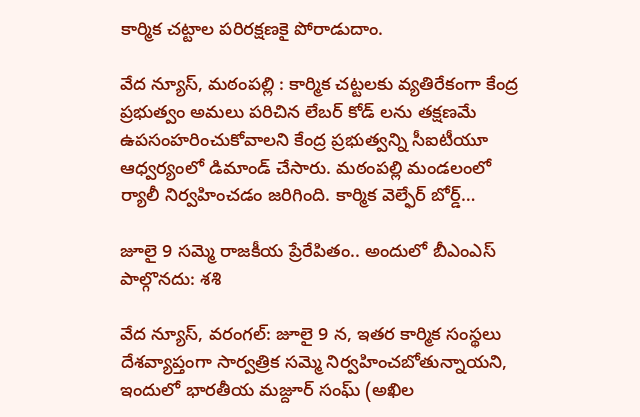కార్మిక చట్టాల పరిరక్షణకై పోరాడుదాం.

వేద న్యూస్, మఠంపల్లి : కార్మిక చట్టలకు వ్యతిరేకంగా కేంద్ర ప్రభుత్వం అమలు పరిచిన లేబర్ కోడ్ లను తక్షణమే ఉపసంహరించుకోవాలని కేంద్ర ప్రభుత్వన్ని సీఐటీయూ ఆధ్వర్యంలో డిమాండ్ చేసారు. మఠంపల్లి మండలంలో ర్యాలీ నిర్వహించడం జరిగింది. కార్మిక వెల్ఫేర్ బోర్డ్…

జూలై 9 సమ్మె రాజకీయ ప్రేరేపితం.. అందులో బీఎంఎస్ పాల్గొనదు: శశి

వేద న్యూస్, వరంగల్: జూలై 9 న, ఇతర కార్మిక సంస్థలు దేశవ్యాప్తంగా సార్వత్రిక సమ్మె నిర్వహించబోతున్నాయని, ఇందులో భారతీయ మజ్దూర్ సంఘ్ (అఖిల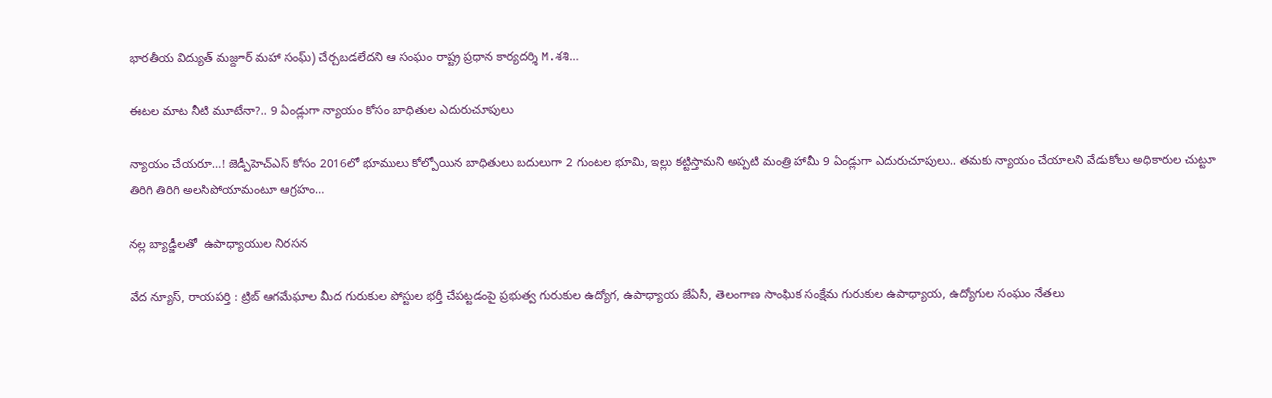భారతీయ విద్యుత్ మజ్దూర్ మహా సంఘ్) చేర్చబడలేదని ఆ సంఘం రాష్ట్ర ప్రధాన కార్యదర్శి M.శశి…

ఈటల మాట నీటి మూటేనా?.. 9 ఏండ్లుగా న్యాయం కోసం బాధితుల ఎదురుచూపులు

న్యాయం చేయరూ…! జెడ్పీహెచ్‌ఎస్ కోసం 2016లో భూములు కోల్పోయిన బాధితులు బదులుగా 2 గుంటల భూమి, ఇల్లు కట్టిస్తామని అప్పటి మంత్రి హామీ 9 ఏండ్లుగా ఎదురుచూపులు.. తమకు న్యాయం చేయాలని వేడుకోలు అధికారుల చుట్టూ తిరిగి తిరిగి అలసిపోయామంటూ ఆగ్రహం…

నల్ల బ్యాడ్జీలతో  ఉపాధ్యాయుల నిరసన

వేద న్యూస్, రాయపర్తి : ట్రిబ్‌ ఆగమేఘాల మీద గురుకుల పోస్టుల భర్తీ చేపట్టడంపై ప్రభుత్వ గురుకుల ఉద్యోగ, ఉపాధ్యాయ జేఏసీ, తెలంగాణ సాంఘిక సంక్షేమ గురుకుల ఉపాధ్యాయ, ఉద్యోగుల సంఘం నేతలు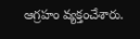ఆగ్రహం వ్యక్తంచేశారు.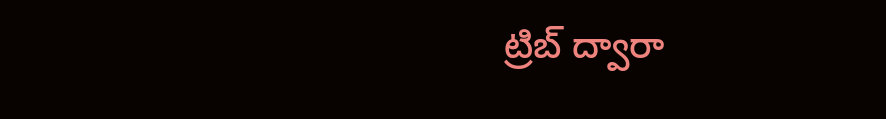ట్రిబ్‌ ద్వారా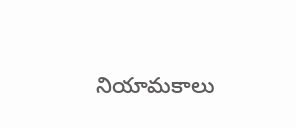నియామకాలు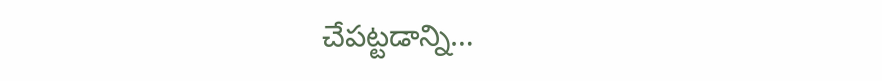చేపట్టడాన్ని…